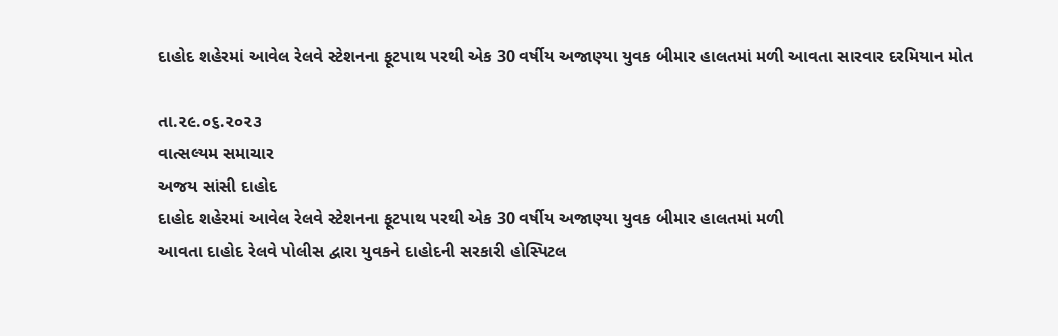દાહોદ શહેરમાં આવેલ રેલવે સ્ટેશનના ફૂટપાથ પરથી એક 30 વર્ષીય અજાણ્યા યુવક બીમાર હાલતમાં મળી આવતા સારવાર દરમિયાન મોત

તા.૨૯.૦૬.૨૦૨૩
વાત્સલ્યમ સમાચાર
અજય સાંસી દાહોદ
દાહોદ શહેરમાં આવેલ રેલવે સ્ટેશનના ફૂટપાથ પરથી એક 30 વર્ષીય અજાણ્યા યુવક બીમાર હાલતમાં મળી
આવતા દાહોદ રેલવે પોલીસ દ્વારા યુવકને દાહોદની સરકારી હોસ્પિટલ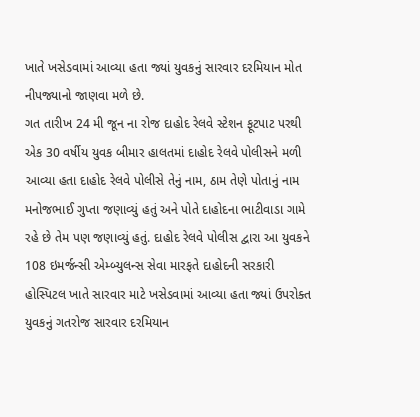ખાતે ખસેડવામાં આવ્યા હતા જ્યાં યુવકનું સારવાર દરમિયાન મોત નીપજ્યાનો જાણવા મળે છે.
ગત તારીખ 24 મી જૂન ના રોજ દાહોદ રેલવે સ્ટેશન ફૂટપાટ પરથી એક 30 વર્ષીય યુવક બીમાર હાલતમાં દાહોદ રેલવે પોલીસને મળી આવ્યા હતા દાહોદ રેલવે પોલીસે તેનું નામ, ઠામ તેણે પોતાનું નામ મનોજભાઈ ગુપ્તા જણાવ્યું હતું અને પોતે દાહોદના ભાટીવાડા ગામે રહે છે તેમ પણ જણાવ્યું હતું. દાહોદ રેલવે પોલીસ દ્વારા આ યુવકને 108 ઇમર્જન્સી એમ્બ્યુલન્સ સેવા મારફતે દાહોદની સરકારી હોસ્પિટલ ખાતે સારવાર માટે ખસેડવામાં આવ્યા હતા જ્યાં ઉપરોક્ત યુવકનું ગતરોજ સારવાર દરમિયાન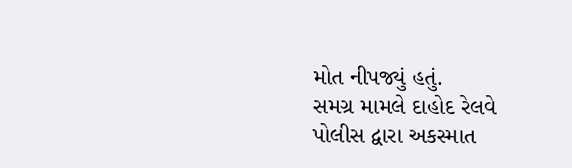મોત નીપજ્યું હતું.
સમગ્ર મામલે દાહોદ રેલવે પોલીસ દ્વારા અકસ્માત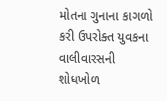મોતના ગુનાના કાગળો કરી ઉપરોક્ત યુવકના વાલીવારસની શોધખોળ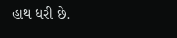હાથ ધરી છે.